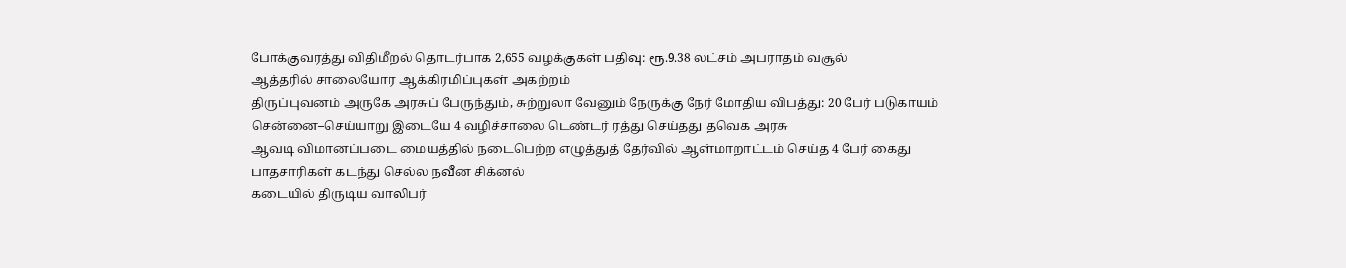போக்குவரத்து விதிமீறல் தொடர்பாக 2,655 வழக்குகள் பதிவு: ரூ.9.38 லட்சம் அபராதம் வசூல்
ஆத்தரில் சாலையோர ஆக்கிரமிப்புகள் அகற்றம்
திருப்புவனம் அருகே அரசுப் பேருந்தும், சுற்றுலா வேனும் நேருக்கு நேர் மோதிய விபத்து: 20 பேர் படுகாயம்
சென்னை–செய்யாறு இடையே 4 வழிச்சாலை டெண்டர் ரத்து செய்தது தவெக அரசு
ஆவடி விமானப்படை மையத்தில் நடைபெற்ற எழுத்துத் தேர்வில் ஆள்மாறாட்டம் செய்த 4 பேர் கைது
பாதசாரிகள் கடந்து செல்ல நவீன சிக்னல்
கடையில் திருடிய வாலிபர்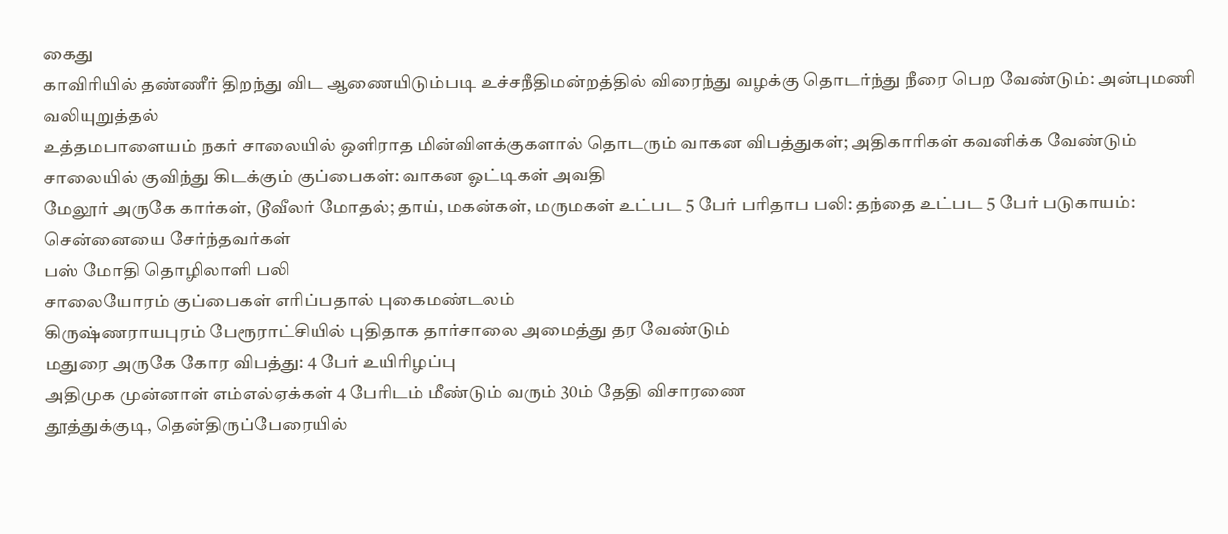கைது
காவிரியில் தண்ணீர் திறந்து விட ஆணையிடும்படி உச்சநீதிமன்றத்தில் விரைந்து வழக்கு தொடர்ந்து நீரை பெற வேண்டும்: அன்புமணி வலியுறுத்தல்
உத்தமபாளையம் நகர் சாலையில் ஒளிராத மின்விளக்குகளால் தொடரும் வாகன விபத்துகள்; அதிகாரிகள் கவனிக்க வேண்டும்
சாலையில் குவிந்து கிடக்கும் குப்பைகள்: வாகன ஓட்டிகள் அவதி
மேலூர் அருகே கார்கள், டூவீலர் மோதல்; தாய், மகன்கள், மருமகள் உட்பட 5 பேர் பரிதாப பலி: தந்தை உட்பட 5 பேர் படுகாயம்: சென்னையை சேர்ந்தவர்கள்
பஸ் மோதி தொழிலாளி பலி
சாலையோரம் குப்பைகள் எரிப்பதால் புகைமண்டலம்
கிருஷ்ணராயபுரம் பேரூராட்சியில் புதிதாக தார்சாலை அமைத்து தர வேண்டும்
மதுரை அருகே கோர விபத்து: 4 பேர் உயிரிழப்பு
அதிமுக முன்னாள் எம்எல்ஏக்கள் 4 பேரிடம் மீண்டும் வரும் 30ம் தேதி விசாரணை
தூத்துக்குடி, தென்திருப்பேரையில்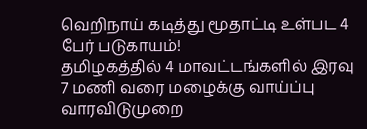வெறிநாய் கடித்து மூதாட்டி உள்பட 4 பேர் படுகாயம்!
தமிழகத்தில் 4 மாவட்டங்களில் இரவு 7 மணி வரை மழைக்கு வாய்ப்பு
வாரவிடுமுறை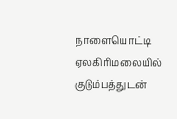நாளையொட்டி ஏலகிரிமலையில் குடும்பத்துடன்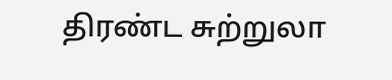திரண்ட சுற்றுலா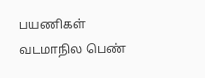பயணிகள்
வடமாநில பெண்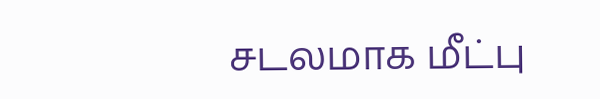சடலமாக மீட்பு